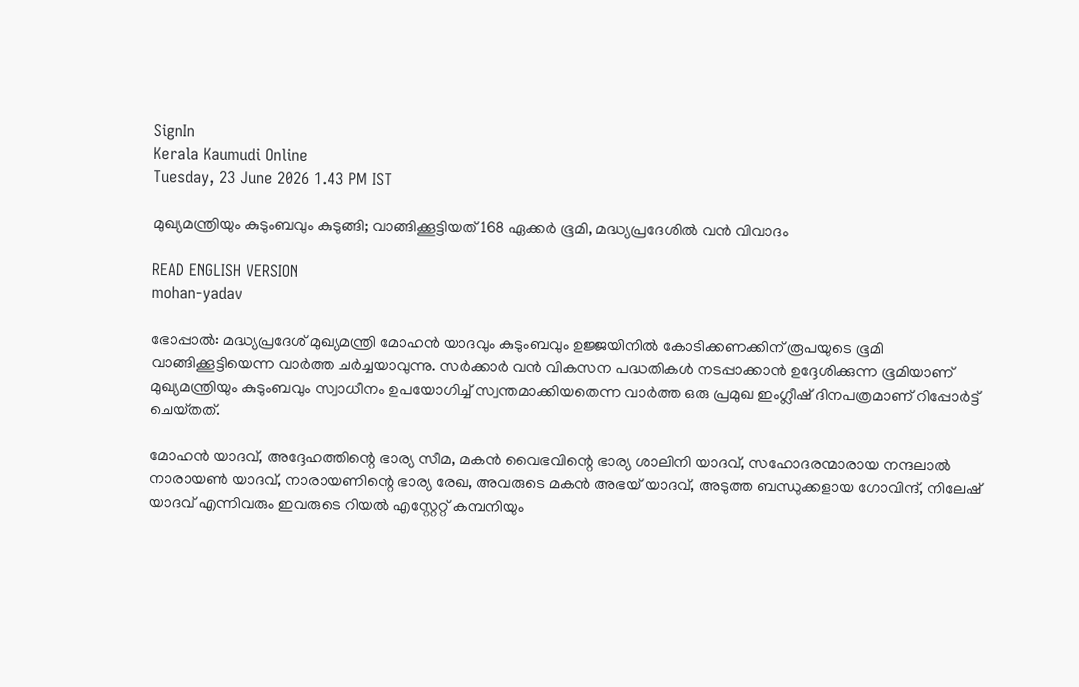SignIn
Kerala Kaumudi Online
Tuesday, 23 June 2026 1.43 PM IST

മുഖ്യമന്ത്രിയും കുടുംബവും കുടുങ്ങി; വാങ്ങിക്കൂട്ടിയത് 168 ഏക്കർ ഭൂമി, മദ്ധ്യപ്രദേശിൽ വൻ വിവാദം

READ ENGLISH VERSION
mohan-yadav

ഭോപ്പാൽ: മദ്ധ്യപ്രദേശ് മുഖ്യമന്ത്രി മോഹൻ യാദവും കുടുംബവും ഉജ്ജയിനിൽ കോടിക്കണക്കിന് രൂപയുടെ ഭൂമി വാങ്ങിക്കൂട്ടിയെന്ന വാർത്ത ചർച്ചയാവുന്നു. സർക്കാർ വൻ വികസന പദ്ധതികൾ നടപ്പാക്കാൻ ഉദ്ദേശിക്കുന്ന ഭൂമിയാണ് മുഖ്യമന്ത്രിയും കുടുംബവും സ്വാധീനം ഉപയോഗിച്ച് സ്വന്തമാക്കിയതെന്ന വാർത്ത ഒരു പ്രമുഖ ഇംഗ്ലീഷ് ദിനപത്രമാണ് റിപ്പോർട്ട് ചെയ്‌തത്.

മോഹൻ യാദവ്, അദ്ദേഹത്തിന്റെ ഭാര്യ സീമ, മകൻ വൈഭവിന്റെ ഭാര്യ ശാലിനി യാദവ്, സഹോദരന്മാരായ നന്ദലാൽ നാരായൺ യാദവ്, നാരായണിന്റെ ഭാര്യ രേഖ, അവരുടെ മകൻ അഭയ് യാദവ്, അടുത്ത ബന്ധുക്കളായ ഗോവിന്ദ്, നിലേഷ് യാദവ് എന്നിവരും ഇവരുടെ റിയൽ എസ്റ്റേറ്റ് കമ്പനിയും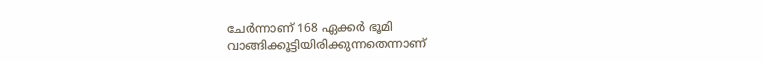ചേർന്നാണ് 168 ഏക്കർ ഭൂമി വാങ്ങിക്കൂട്ടിയിരിക്കുന്നതെന്നാണ്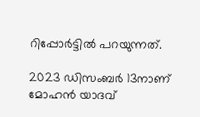റിപ്പോർട്ടിൽ പറയുന്നത്.

2023 ഡിസംബർ 13നാണ് മോഹൻ യാദവ്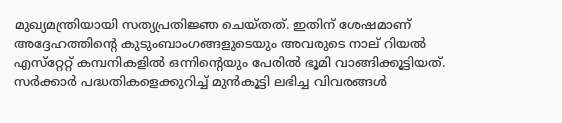മുഖ്യമന്ത്രിയായി സത്യപ്രതിജ്ഞ ചെയ്‌തത്. ഇതിന് ശേഷമാണ് അദ്ദേഹത്തിന്റെ കുടുംബാംഗങ്ങളുടെയും അവരുടെ നാല് റിയൽ എസ്‌റ്റേറ്റ് കമ്പനികളിൽ ഒന്നിന്റെയും പേരിൽ ഭൂമി വാങ്ങിക്കൂട്ടിയത്. സർക്കാർ പദ്ധതികളെക്കുറിച്ച് മുൻകൂട്ടി ലഭിച്ച വിവരങ്ങൾ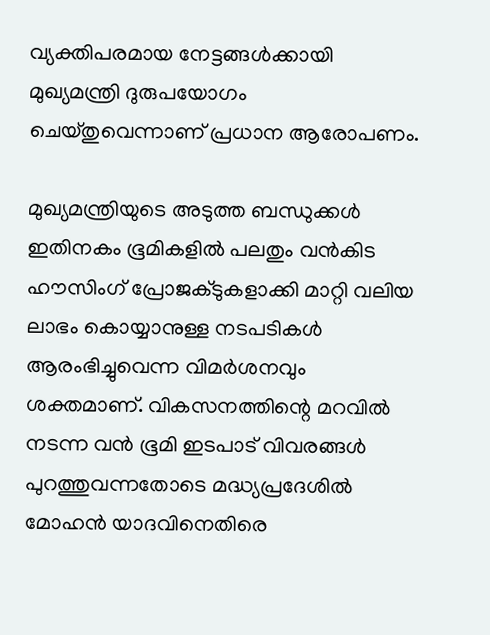വ്യക്തിപരമായ നേട്ടങ്ങൾക്കായി മുഖ്യമന്ത്രി ദുരുപയോഗം ചെയ്‌തുവെന്നാണ് പ്രധാന ആരോപണം.

മുഖ്യമന്ത്രിയുടെ അടുത്ത ബന്ധുക്കൾ ഇതിനകം ഭൂമികളിൽ പലതും വൻകിട ഹൗസിംഗ് പ്രോജക്‌ടുകളാക്കി മാറ്റി വലിയ ലാഭം കൊയ്യാനുള്ള നടപടികൾ ആരംഭിച്ചുവെന്ന വിമർശനവും ശക്തമാണ്. വികസനത്തിന്റെ മറവിൽ നടന്ന വൻ ഭൂമി ഇടപാട് വിവരങ്ങൾ പുറത്തുവന്നതോടെ മദ്ധ്യപ്രദേശിൽ മോഹൻ യാദവിനെതിരെ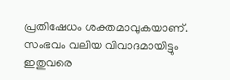പ്രതിഷേധം ശക്തമാവുകയാണ്. സംഭവം വലിയ വിവാദമായിട്ടും ഇതുവരെ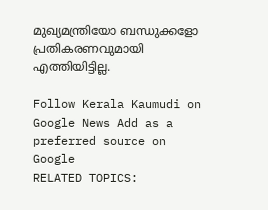മുഖ്യമന്ത്രിയോ ബന്ധുക്കളോ പ്രതികരണവുമായി എത്തിയിട്ടില്ല.

Follow Kerala Kaumudi on Google News Add as a preferred source on Google
RELATED TOPICS: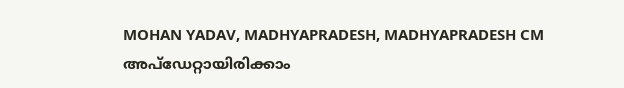MOHAN YADAV, MADHYAPRADESH, MADHYAPRADESH CM
അപ്ഡേറ്റായിരിക്കാം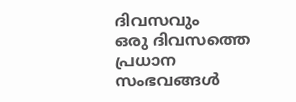ദിവസവും
ഒരു ദിവസത്തെ പ്രധാന സംഭവങ്ങൾ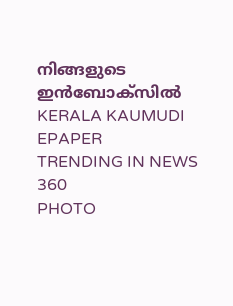നിങ്ങളുടെ ഇൻബോക്സിൽ
KERALA KAUMUDI EPAPER
TRENDING IN NEWS 360
PHOTO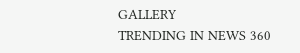GALLERY
TRENDING IN NEWS 360